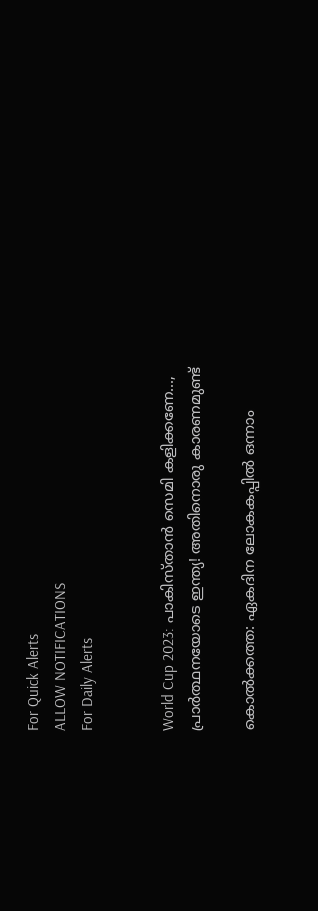For Quick Alerts
ALLOW NOTIFICATIONS
For Daily Alerts


World Cup 2023: പാകിസ്താന്‍ സെമി കളിക്കണേ..., പ്രാര്‍ത്ഥനയോടെ ഇന്ത്യ! അതിനൊരു കാരണമുണ്ട്

കൊല്‍ക്കത്ത: ഏകദിന ലോകകപ്പില്‍ ഒന്നാം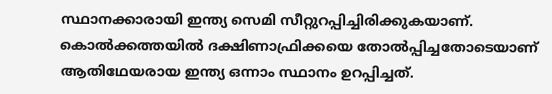സ്ഥാനക്കാരായി ഇന്ത്യ സെമി സീറ്റുറപ്പിച്ചിരിക്കുകയാണ്. കൊല്‍ക്കത്തയില്‍ ദക്ഷിണാഫ്രിക്കയെ തോല്‍പ്പിച്ചതോടെയാണ് ആതിഥേയരായ ഇന്ത്യ ഒന്നാം സ്ഥാനം ഉറപ്പിച്ചത്.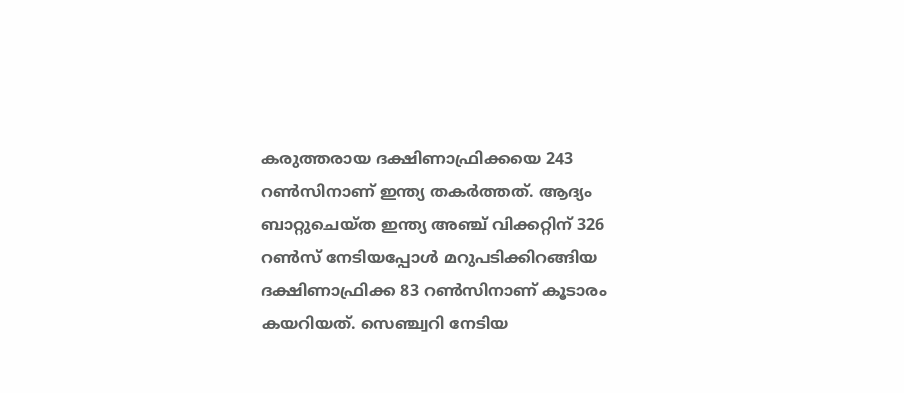കരുത്തരായ ദക്ഷിണാഫ്രിക്കയെ 243 റണ്‍സിനാണ് ഇന്ത്യ തകര്‍ത്തത്. ആദ്യം ബാറ്റുചെയ്ത ഇന്ത്യ അഞ്ച് വിക്കറ്റിന് 326 റണ്‍സ് നേടിയപ്പോള്‍ മറുപടിക്കിറങ്ങിയ ദക്ഷിണാഫ്രിക്ക 83 റണ്‍സിനാണ് കൂടാരം കയറിയത്. സെഞ്ച്വറി നേടിയ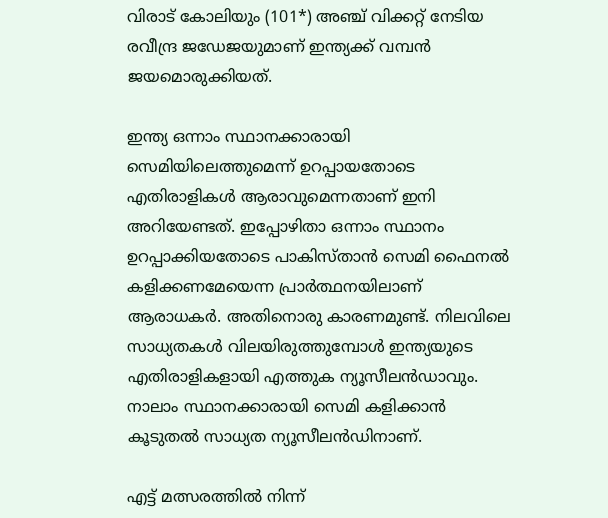വിരാട് കോലിയും (101*) അഞ്ച് വിക്കറ്റ് നേടിയ രവീന്ദ്ര ജഡേജയുമാണ് ഇന്ത്യക്ക് വമ്പന്‍ ജയമൊരുക്കിയത്.

ഇന്ത്യ ഒന്നാം സ്ഥാനക്കാരായി സെമിയിലെത്തുമെന്ന് ഉറപ്പായതോടെ എതിരാളികള്‍ ആരാവുമെന്നതാണ് ഇനി അറിയേണ്ടത്. ഇപ്പോഴിതാ ഒന്നാം സ്ഥാനം ഉറപ്പാക്കിയതോടെ പാകിസ്താന്‍ സെമി ഫൈനല്‍ കളിക്കണമേയെന്ന പ്രാര്‍ത്ഥനയിലാണ് ആരാധകര്‍. അതിനൊരു കാരണമുണ്ട്. നിലവിലെ സാധ്യതകള്‍ വിലയിരുത്തുമ്പോള്‍ ഇന്ത്യയുടെ എതിരാളികളായി എത്തുക ന്യൂസീലന്‍ഡാവും. നാലാം സ്ഥാനക്കാരായി സെമി കളിക്കാന്‍ കൂടുതല്‍ സാധ്യത ന്യൂസീലന്‍ഡിനാണ്.

എട്ട് മത്സരത്തില്‍ നിന്ന്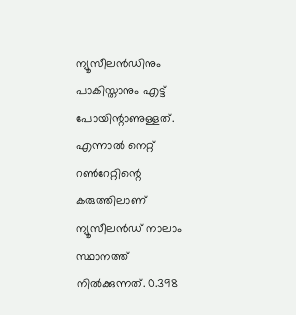ന്യൂസീലന്‍ഡിനും പാകിസ്താനും എട്ട് പോയിന്റാണുള്ളത്. എന്നാല്‍ നെറ്റ് റണ്‍റേറ്റിന്റെ കരുത്തിലാണ് ന്യൂസീലന്‍ഡ് നാലാം സ്ഥാനത്ത് നില്‍ക്കുന്നത്. 0.398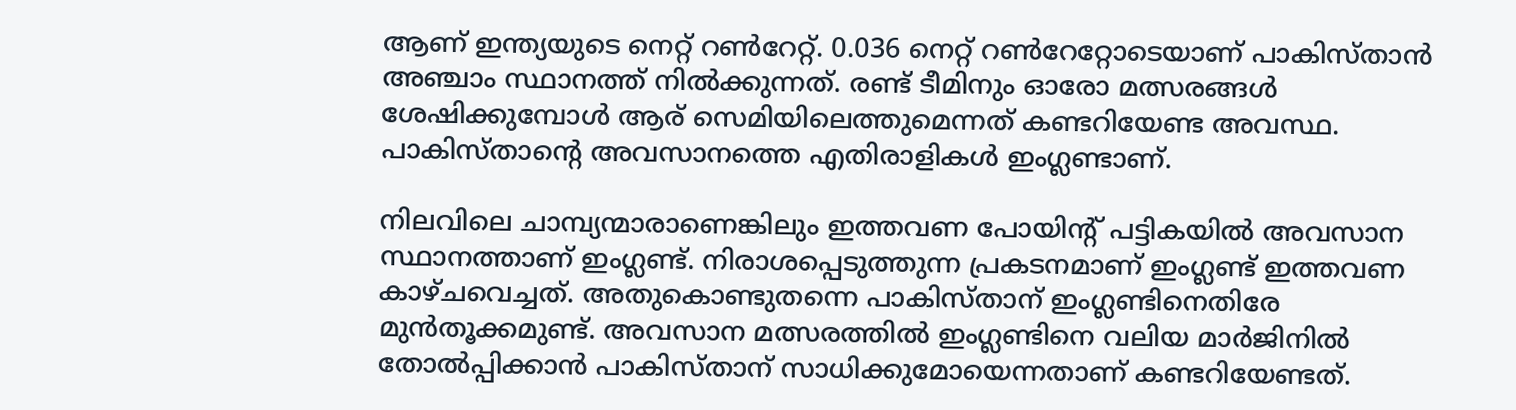ആണ് ഇന്ത്യയുടെ നെറ്റ് റണ്‍റേറ്റ്. 0.036 നെറ്റ് റണ്‍റേറ്റോടെയാണ് പാകിസ്താന്‍ അഞ്ചാം സ്ഥാനത്ത് നില്‍ക്കുന്നത്. രണ്ട് ടീമിനും ഓരോ മത്സരങ്ങള്‍ ശേഷിക്കുമ്പോള്‍ ആര് സെമിയിലെത്തുമെന്നത് കണ്ടറിയേണ്ട അവസ്ഥ. പാകിസ്താന്റെ അവസാനത്തെ എതിരാളികള്‍ ഇംഗ്ലണ്ടാണ്.

നിലവിലെ ചാമ്പ്യന്മാരാണെങ്കിലും ഇത്തവണ പോയിന്റ് പട്ടികയില്‍ അവസാന സ്ഥാനത്താണ് ഇംഗ്ലണ്ട്. നിരാശപ്പെടുത്തുന്ന പ്രകടനമാണ് ഇംഗ്ലണ്ട് ഇത്തവണ കാഴ്ചവെച്ചത്. അതുകൊണ്ടുതന്നെ പാകിസ്താന് ഇംഗ്ലണ്ടിനെതിരേ മുന്‍തൂക്കമുണ്ട്. അവസാന മത്സരത്തില്‍ ഇംഗ്ലണ്ടിനെ വലിയ മാര്‍ജിനില്‍ തോല്‍പ്പിക്കാന്‍ പാകിസ്താന് സാധിക്കുമോയെന്നതാണ് കണ്ടറിയേണ്ടത്.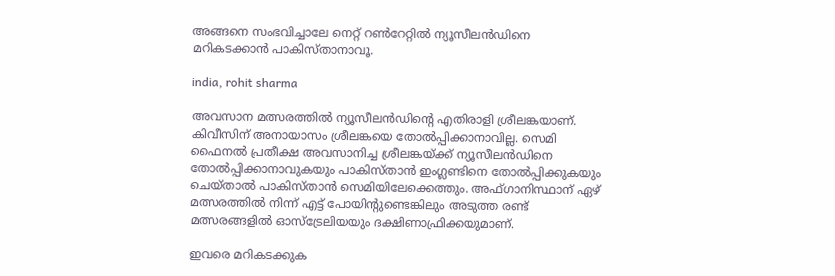അങ്ങനെ സംഭവിച്ചാലേ നെറ്റ് റണ്‍റേറ്റില്‍ ന്യൂസീലന്‍ഡിനെ മറികടക്കാന്‍ പാകിസ്താനാവൂ.

india, rohit sharma

അവസാന മത്സരത്തില്‍ ന്യൂസീലന്‍ഡിന്റെ എതിരാളി ശ്രീലങ്കയാണ്. കിവീസിന് അനായാസം ശ്രീലങ്കയെ തോല്‍പ്പിക്കാനാവില്ല. സെമി ഫൈനല്‍ പ്രതീക്ഷ അവസാനിച്ച ശ്രീലങ്കയ്ക്ക് ന്യൂസീലന്‍ഡിനെ തോല്‍പ്പിക്കാനാവുകയും പാകിസ്താന്‍ ഇംഗ്ലണ്ടിനെ തോല്‍പ്പിക്കുകയും ചെയ്താല്‍ പാകിസ്താന്‍ സെമിയിലേക്കെത്തും. അഫ്ഗാനിസ്ഥാന് ഏഴ് മത്സരത്തില്‍ നിന്ന് എട്ട് പോയിന്റുണ്ടെങ്കിലും അടുത്ത രണ്ട് മത്സരങ്ങളില്‍ ഓസ്‌ട്രേലിയയും ദക്ഷിണാഫ്രിക്കയുമാണ്.

ഇവരെ മറികടക്കുക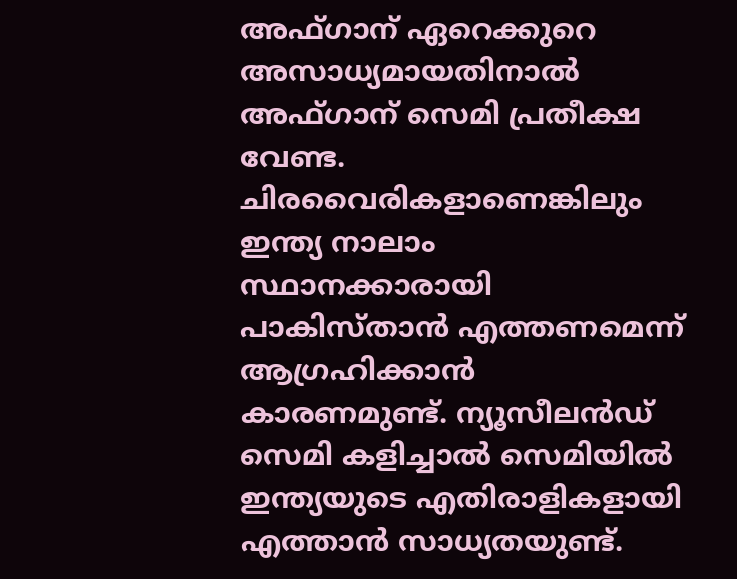അഫ്ഗാന് ഏറെക്കുറെ അസാധ്യമായതിനാല്‍ അഫ്ഗാന് സെമി പ്രതീക്ഷ വേണ്ട. ചിരവൈരികളാണെങ്കിലും ഇന്ത്യ നാലാം സ്ഥാനക്കാരായി പാകിസ്താന്‍ എത്തണമെന്ന് ആഗ്രഹിക്കാന്‍ കാരണമുണ്ട്. ന്യൂസീലന്‍ഡ് സെമി കളിച്ചാല്‍ സെമിയില്‍ ഇന്ത്യയുടെ എതിരാളികളായി എത്താന്‍ സാധ്യതയുണ്ട്.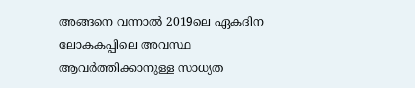അങ്ങനെ വന്നാല്‍ 2019ലെ ഏകദിന ലോകകപ്പിലെ അവസ്ഥ ആവര്‍ത്തിക്കാനുള്ള സാധ്യത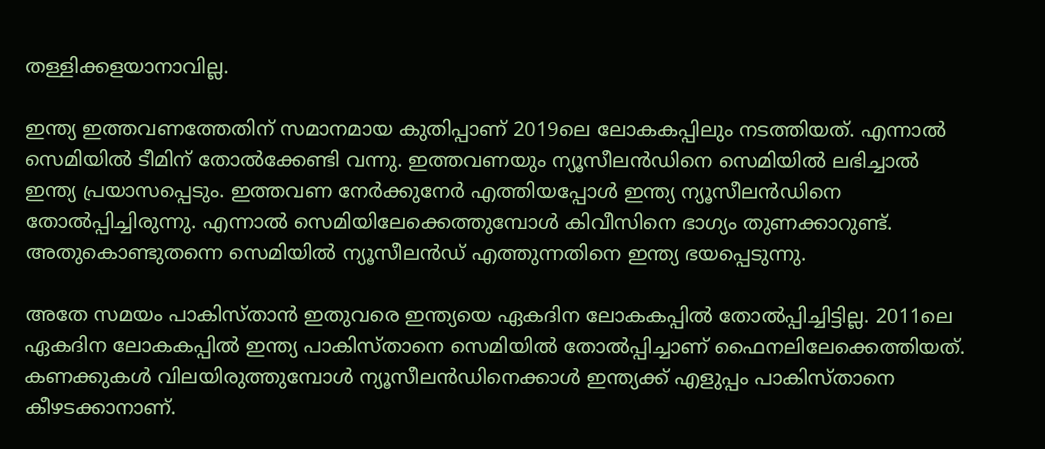തള്ളിക്കളയാനാവില്ല.

ഇന്ത്യ ഇത്തവണത്തേതിന് സമാനമായ കുതിപ്പാണ് 2019ലെ ലോകകപ്പിലും നടത്തിയത്. എന്നാല്‍ സെമിയില്‍ ടീമിന് തോല്‍ക്കേണ്ടി വന്നു. ഇത്തവണയും ന്യൂസീലന്‍ഡിനെ സെമിയില്‍ ലഭിച്ചാല്‍ ഇന്ത്യ പ്രയാസപ്പെടും. ഇത്തവണ നേര്‍ക്കുനേര്‍ എത്തിയപ്പോള്‍ ഇന്ത്യ ന്യൂസീലന്‍ഡിനെ തോല്‍പ്പിച്ചിരുന്നു. എന്നാല്‍ സെമിയിലേക്കെത്തുമ്പോള്‍ കിവീസിനെ ഭാഗ്യം തുണക്കാറുണ്ട്. അതുകൊണ്ടുതന്നെ സെമിയില്‍ ന്യൂസീലന്‍ഡ് എത്തുന്നതിനെ ഇന്ത്യ ഭയപ്പെടുന്നു.

അതേ സമയം പാകിസ്താന്‍ ഇതുവരെ ഇന്ത്യയെ ഏകദിന ലോകകപ്പില്‍ തോല്‍പ്പിച്ചിട്ടില്ല. 2011ലെ ഏകദിന ലോകകപ്പില്‍ ഇന്ത്യ പാകിസ്താനെ സെമിയില്‍ തോല്‍പ്പിച്ചാണ് ഫൈനലിലേക്കെത്തിയത്. കണക്കുകള്‍ വിലയിരുത്തുമ്പോള്‍ ന്യൂസീലന്‍ഡിനെക്കാള്‍ ഇന്ത്യക്ക് എളുപ്പം പാകിസ്താനെ കീഴടക്കാനാണ്.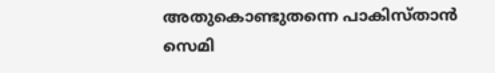അതുകൊണ്ടുതന്നെ പാകിസ്താന്‍ സെമി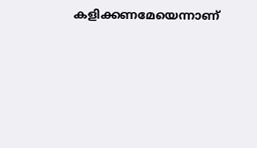കളിക്കണമേയെന്നാണ്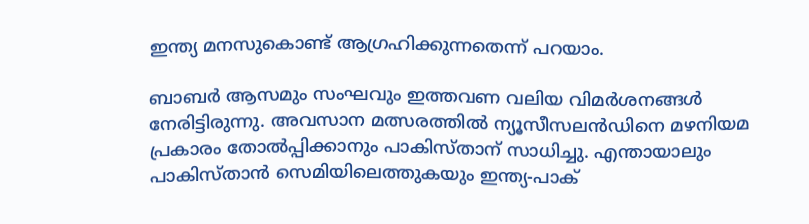ഇന്ത്യ മനസുകൊണ്ട് ആഗ്രഹിക്കുന്നതെന്ന് പറയാം.

ബാബര്‍ ആസമും സംഘവും ഇത്തവണ വലിയ വിമര്‍ശനങ്ങള്‍ നേരിട്ടിരുന്നു. അവസാന മത്സരത്തില്‍ ന്യൂസീസലന്‍ഡിനെ മഴനിയമ പ്രകാരം തോല്‍പ്പിക്കാനും പാകിസ്താന് സാധിച്ചു. എന്തായാലും പാകിസ്താന്‍ സെമിയിലെത്തുകയും ഇന്ത്യ-പാക്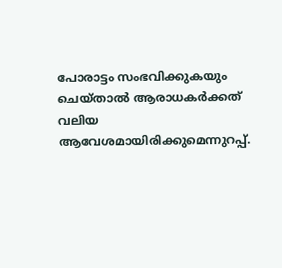പോരാട്ടം സംഭവിക്കുകയും ചെയ്താല്‍ ആരാധകര്‍ക്കത് വലിയ ആവേശമായിരിക്കുമെന്നുറപ്പ്.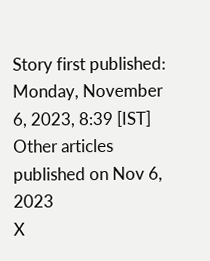Story first published: Monday, November 6, 2023, 8:39 [IST]
Other articles published on Nov 6, 2023
X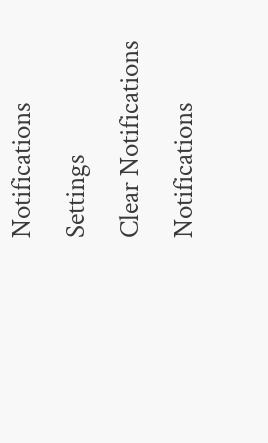Notifications
Settings
Clear Notifications
Notifications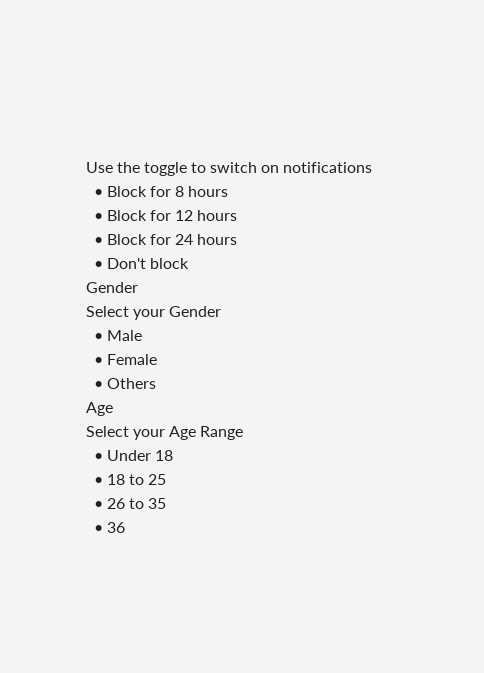Use the toggle to switch on notifications
  • Block for 8 hours
  • Block for 12 hours
  • Block for 24 hours
  • Don't block
Gender
Select your Gender
  • Male
  • Female
  • Others
Age
Select your Age Range
  • Under 18
  • 18 to 25
  • 26 to 35
  • 36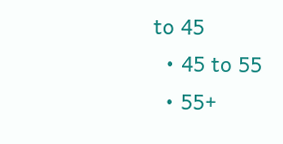to 45
  • 45 to 55
  • 55+